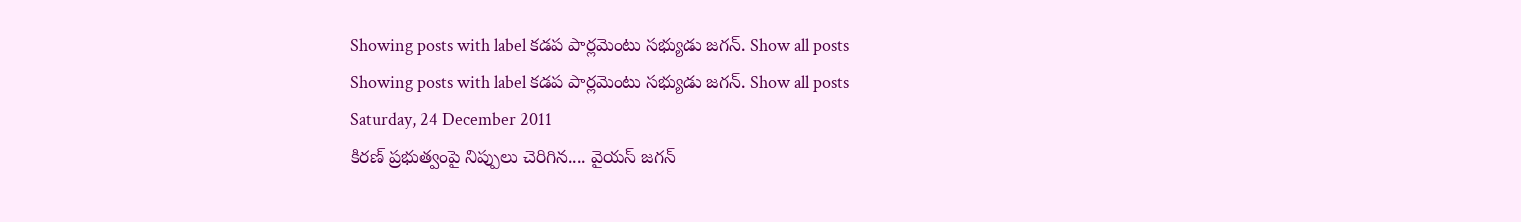Showing posts with label కడప పార్లమెంటు సభ్యుడు జగన్. Show all posts
Showing posts with label కడప పార్లమెంటు సభ్యుడు జగన్. Show all posts
Saturday, 24 December 2011
కిరణ్ ప్రభుత్వంపై నిప్పులు చెరిగిన.... వైయస్ జగన్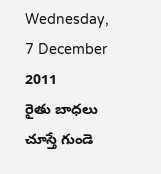Wednesday, 7 December 2011
రైతు బాధలు చూస్తే గుండె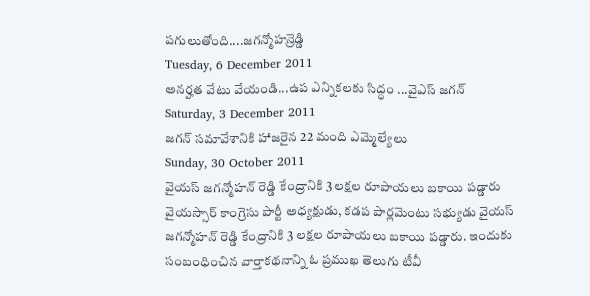పగులుతోంది....జగన్మోహన్రెడ్డి
Tuesday, 6 December 2011
అనర్హత వేటు వేయండి...ఉప ఎన్నికలకు సిద్ధం ...వైఎస్ జగన్
Saturday, 3 December 2011
జగన్ సమావేశానికి హాజరైన 22 మంది ఎమ్మెల్యేలు
Sunday, 30 October 2011
వైయస్ జగన్మోహన్ రెడ్డి కేంద్రానికి 3 లక్షల రూపాయలు బకాయి పడ్డారు
వైయస్సార్ కాంగ్రెసు పార్టీ అధ్యక్షుడు, కడప పార్లమెంటు సభ్యుడు వైయస్ జగన్మోహన్ రెడ్డి కేంద్రానికి 3 లక్షల రూపాయలు బకాయి పడ్డారు. ఇందుకు సంబంధించిన వార్తాకథనాన్ని ఓ ప్రముఖ తెలుగు టీవీ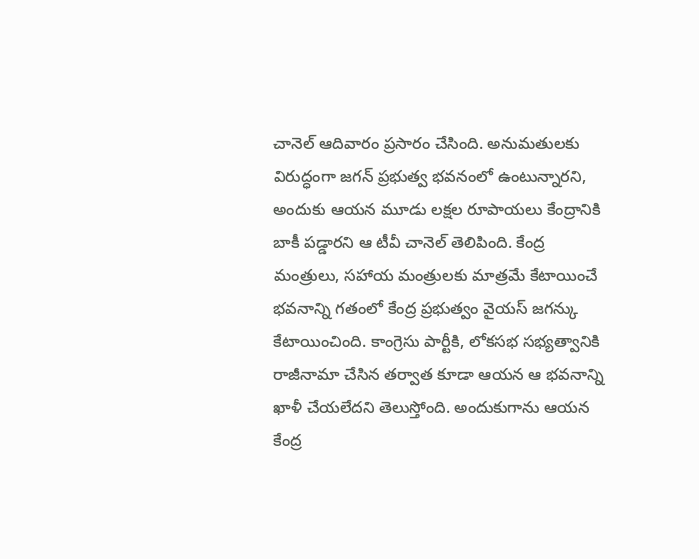చానెల్ ఆదివారం ప్రసారం చేసింది. అనుమతులకు విరుద్ధంగా జగన్ ప్రభుత్వ భవనంలో ఉంటున్నారని, అందుకు ఆయన మూడు లక్షల రూపాయలు కేంద్రానికి బాకీ పడ్డారని ఆ టీవీ చానెల్ తెలిపింది. కేంద్ర మంత్రులు, సహాయ మంత్రులకు మాత్రమే కేటాయించే భవనాన్ని గతంలో కేంద్ర ప్రభుత్వం వైయస్ జగన్కు కేటాయించింది. కాంగ్రెసు పార్టీకి, లోకసభ సభ్యత్వానికి రాజీనామా చేసిన తర్వాత కూడా ఆయన ఆ భవనాన్ని ఖాళీ చేయలేదని తెలుస్తోంది. అందుకుగాను ఆయన కేంద్ర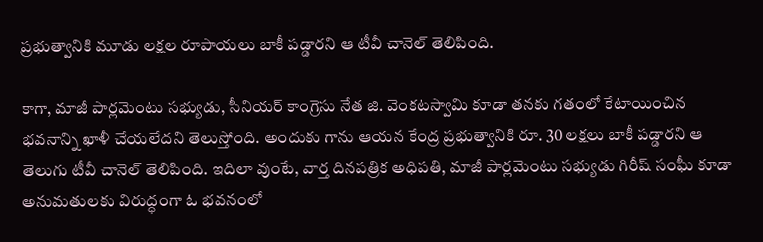ప్రభుత్వానికి మూడు లక్షల రూపాయలు బాకీ పడ్డారని ఆ టీవీ చానెల్ తెలిపింది.

కాగా, మాజీ పార్లమెంటు సభ్యుడు, సీనియర్ కాంగ్రెసు నేత జి. వెంకటస్వామి కూడా తనకు గతంలో కేటాయించిన భవనాన్ని ఖాళీ చేయలేదని తెలుస్తోంది. అందుకు గాను ఆయన కేంద్ర ప్రభుత్వానికి రూ. 30 లక్షలు బాకీ పడ్డారని ఆ తెలుగు టీవీ చానెల్ తెలిపింది. ఇదిలా వుంటే, వార్త దినపత్రిక అధిపతి, మాజీ పార్లమెంటు సభ్యుడు గిరీష్ సంఘీ కూడా అనుమతులకు విరుద్ధంగా ఓ భవనంలో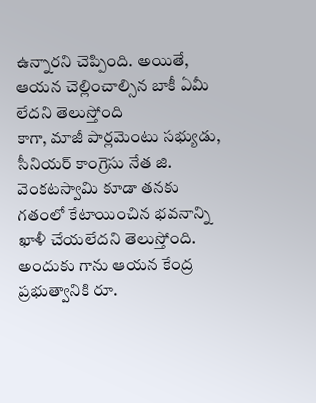ఉన్నారని చెప్పింది. అయితే, ఆయన చెల్లించాల్సిన బాకీ ఏమీ లేదని తెలుస్తోంది
కాగా, మాజీ పార్లమెంటు సభ్యుడు, సీనియర్ కాంగ్రెసు నేత జి. వెంకటస్వామి కూడా తనకు గతంలో కేటాయించిన భవనాన్ని ఖాళీ చేయలేదని తెలుస్తోంది. అందుకు గాను ఆయన కేంద్ర ప్రభుత్వానికి రూ.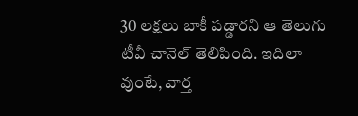30 లక్షలు బాకీ పడ్డారని ఆ తెలుగు టీవీ చానెల్ తెలిపింది. ఇదిలా వుంటే, వార్త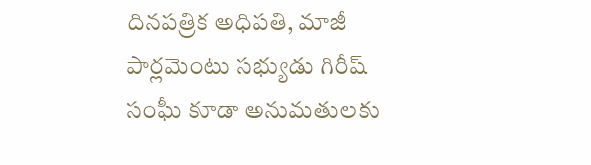దినపత్రిక అధిపతి, మాజీ పార్లమెంటు సభ్యుడు గిరీష్ సంఘీ కూడా అనుమతులకు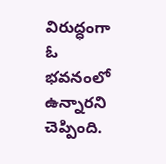విరుద్ధంగా ఓ భవనంలో ఉన్నారని చెప్పింది.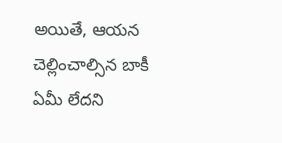అయితే, ఆయన చెల్లించాల్సిన బాకీ ఏమీ లేదని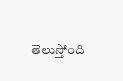తెలుస్తోంది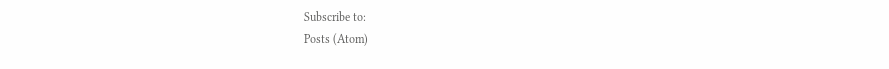Subscribe to:
Posts (Atom)